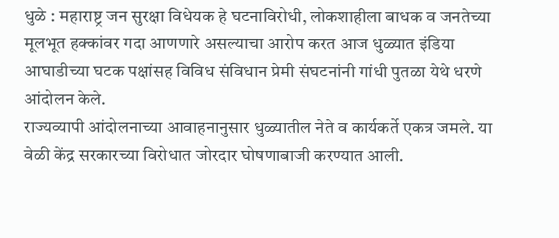धुळे : महाराष्ट्र जन सुरक्षा विधेयक हे घटनाविरोधी, लोकशाहीला बाधक व जनतेच्या मूलभूत हक्कांवर गदा आणणारे असल्याचा आरोप करत आज धुळ्यात इंडिया आघाडीच्या घटक पक्षांसह विविध संविधान प्रेमी संघटनांनी गांधी पुतळा येथे धरणे आंदोलन केले.
राज्यव्यापी आंदोलनाच्या आवाहनानुसार धुळ्यातील नेते व कार्यकर्ते एकत्र जमले. या वेळी केंद्र सरकारच्या विरोधात जोरदार घोषणाबाजी करण्यात आली.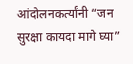आंदोलनकर्त्यांनी “जन सुरक्षा कायदा मागे घ्या”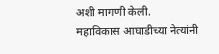अशी मागणी केली.
महाविकास आघाडीच्या नेत्यांनी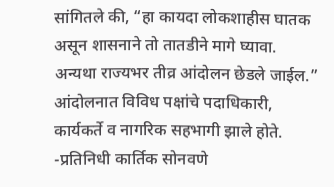सांगितले की, “हा कायदा लोकशाहीस घातक असून शासनाने तो तातडीने मागे घ्यावा. अन्यथा राज्यभर तीव्र आंदोलन छेडले जाईल.”
आंदोलनात विविध पक्षांचे पदाधिकारी, कार्यकर्ते व नागरिक सहभागी झाले होते.
-प्रतिनिधी कार्तिक सोनवणे